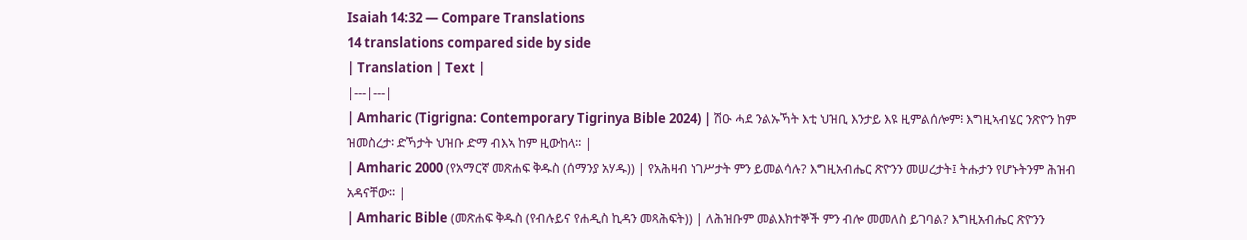Isaiah 14:32 — Compare Translations
14 translations compared side by side
| Translation | Text |
|---|---|
| Amharic (Tigrigna: Contemporary Tigrinya Bible 2024) | ሽዑ ሓደ ንልኡኻት እቲ ህዝቢ እንታይ እዩ ዚምልሰሎም፧ እግዚኣብሄር ንጽዮን ከም ዝመስረታ፡ ድኻታት ህዝቡ ድማ ብእኣ ከም ዚውከላ። |
| Amharic 2000 (የአማርኛ መጽሐፍ ቅዱስ (ሰማንያ አሃዱ)) | የአሕዛብ ነገሥታት ምን ይመልሳሉ? እግዚአብሔር ጽዮንን መሠረታት፤ ትሑታን የሆኑትንም ሕዝብ አዳናቸው። |
| Amharic Bible (መጽሐፍ ቅዱስ (የብሉይና የሐዲስ ኪዳን መጻሕፍት)) | ለሕዝቡም መልእክተኞች ምን ብሎ መመለስ ይገባል? እግዚአብሔር ጽዮንን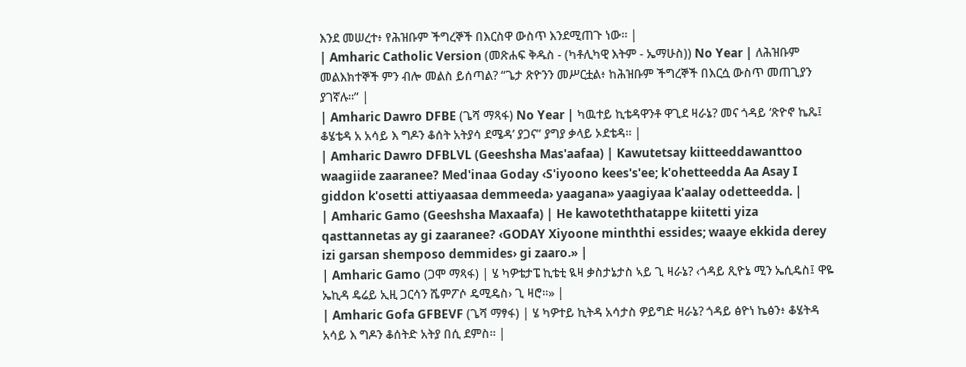እንደ መሠረተ፥ የሕዝቡም ችግረኞች በእርስዋ ውስጥ እንደሚጠጉ ነው። |
| Amharic Catholic Version (መጽሐፍ ቅዱስ - (ካቶሊካዊ እትም - ኤማሁስ)) No Year | ለሕዝቡም መልእክተኞች ምን ብሎ መልስ ይሰጣል? “ጌታ ጽዮንን መሥርቷል፥ ከሕዝቡም ችግረኞች በእርሷ ውስጥ መጠጊያን ያገኛሉ።” |
| Amharic Dawro DFBE (ጌሻ ማጻፋ) No Year | ካዉተይ ኪቴዳዋንቶ ዋጊደ ዛራኔ? መና ጎዳይ ‘ጽዮኖ ኬጼ፤ ቆሄቴዳ አ አሳይ እ ግዶን ቆሰት አትያሳ ደሜዳ’ ያጋና” ያግያ ቃላይ ኦደቴዳ። |
| Amharic Dawro DFBLVL (Geeshsha Mas'aafaa) | Kawutetsay kiitteeddawanttoo waagiide zaaranee? Med'inaa Goday ‹S'iyoono kees's'ee; k'ohetteedda Aa Asay I giddon k'osetti attiyaasaa demmeeda› yaagana» yaagiyaa k'aalay odetteedda. |
| Amharic Gamo (Geeshsha Maxaafa) | He kawoteththatappe kiitetti yiza qasttannetas ay gi zaaranee? ‹GODAY Xiyoone minththi essides; waaye ekkida derey izi garsan shemposo demmides› gi zaaro.» |
| Amharic Gamo (ጋሞ ማጻፋ) | ሄ ካዎቴታፔ ኪቴቲ ዪዛ ቃስታኔታስ ኣይ ጊ ዛራኔ? ‹ጎዳይ ጺዮኔ ሚን ኤሲዴስ፤ ዋዬ ኤኪዳ ዴሬይ ኢዚ ጋርሳን ሼምፖሶ ዴሚዴስ› ጊ ዛሮ።» |
| Amharic Gofa GFBEVF (ጌሻ ማፃፋ) | ሄ ካዎተይ ኪትዳ አሳታስ ዎይግድ ዛራኔ? ጎዳይ ፅዮነ ኬፅን፥ ቆሄትዳ አሳይ እ ግዶን ቆሰትድ አትያ በሲ ደምስ። |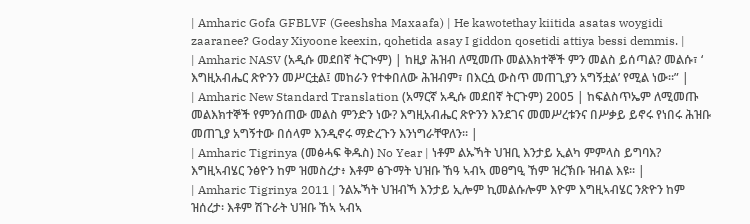| Amharic Gofa GFBLVF (Geeshsha Maxaafa) | He kawotethay kiitida asatas woygidi zaaranee? Goday Xiyoone keexin, qohetida asay I giddon qosetidi attiya bessi demmis. |
| Amharic NASV (አዲሱ መደበኛ ትርጒም) | ከዚያ ሕዝብ ለሚመጡ መልእክተኞች ምን መልስ ይሰጣል? መልሱ፣ ‘ እግዚአብሔር ጽዮንን መሥርቷል፤ መከራን የተቀበለው ሕዝብም፣ በእርሷ ውስጥ መጠጊያን አግኝቷል’ የሚል ነው።” |
| Amharic New Standard Translation (አማርኛ አዲሱ መደበኛ ትርጉም) 2005 | ከፍልስጥኤም ለሚመጡ መልእክተኞች የምንሰጠው መልስ ምንድን ነው? እግዚአብሔር ጽዮንን እንደገና መመሥረቱንና በሥቃይ ይኖሩ የነበሩ ሕዝቡ መጠጊያ አግኝተው በሰላም እንዲኖሩ ማድረጉን እንነግራቸዋለን። |
| Amharic Tigrinya (መፅሓፍ ቅዱስ) No Year | ነቶም ልኡኻት ህዝቢ እንታይ ኢልካ ምምላስ ይግባእ? እግዚኣብሄር ንፅዮን ከም ዝመስረታ፥ እቶም ፅጉማት ህዝቡ ኸዓ ኣብኣ መፀግዒ ኸም ዝረኽቡ ዝብል እዩ። |
| Amharic Tigrinya 2011 | ንልኡኻት ህዝብኻ እንታይ ኢሎም ኪመልሱሎም እዮም እግዚኣብሄር ንጽዮን ከም ዝሰረታ፡ እቶም ሽጉራት ህዝቡ ኸኣ ኣብኣ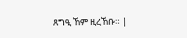ጸግዒ ኸም ዚረኸቡ። |